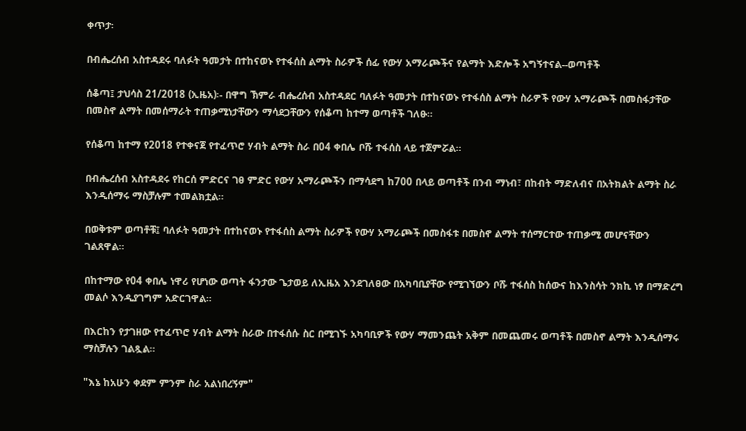ቀጥታ፡

በብሔረሰብ አስተዳደሩ ባለፉት ዓመታት በተከናወኑ የተፋሰስ ልማት ስራዎች ሰፊ የውሃ አማራጮችና የልማት እድሎች አግኝተናል--ወጣቶች

ሰቆጣ፤ ታህሳስ 21/2018 (ኢዜአ)፡- በዋግ ኽምራ ብሔረሰብ አስተዳደር ባለፉት ዓመታት በተከናወኑ የተፋሰስ ልማት ስራዎች የውሃ አማራጮች በመስፋታቸው በመስኖ ልማት በመሰማራት ተጠቃሚነታቸውን ማሳደጋቸውን የሰቆጣ ከተማ ወጣቶች ገለፁ።

የሰቆጣ ከተማ የ2018 የተቀናጀ የተፈጥሮ ሃብት ልማት ስራ በ04 ቀበሌ ቦሹ ተፋሰስ ላይ ተጀምሯል።

በብሔረሰብ አስተዳደሩ የከርሰ ምድርና ገፀ ምድር የውሃ አማራጮችን በማሳደግ ከ700 በላይ ወጣቶች በንብ ማነብ፣ በከብት ማድለብና በአትክልት ልማት ስራ እንዲሰማሩ ማስቻሉም ተመልክቷል።

በወቅቱም ወጣቶቹ፤ ባለፉት ዓመታት በተከናወኑ የተፋሰስ ልማት ስራዎች የውሃ አማራጮች በመስፋቱ በመስኖ ልማት ተሰማርተው ተጠቃሚ መሆናቸውን ገልጸዋል።

በከተማው የ04 ቀበሌ ነዋሪ የሆነው ወጣት ፋንታው ጌታወይ ለኢዜአ እንደገለፀው በአካባቢያቸው የሚገኘውን ቦሹ ተፋሰስ ከሰውና ከእንስሳት ንክኪ ነፃ በማድረግ መልሶ እንዲያገግም አድርገዋል።

በእርከን የታገዘው የተፈጥሮ ሃብት ልማት ስራው በተፋሰሱ ስር በሚገኙ አካባቢዎች የውሃ ማመንጨት አቅም በመጨመሩ ወጣቶች በመስኖ ልማት እንዲሰማሩ ማስቻሉን ገልጿል።

"እኔ ከአሁን ቀደም ምንም ስራ አልነበረኝም"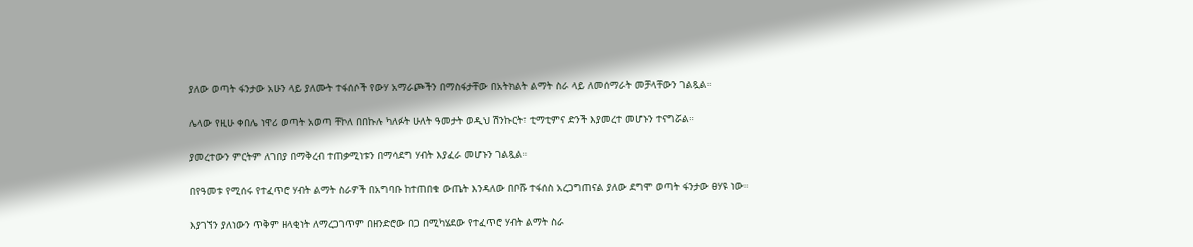ያለው ወጣት ፋንታው አሁን ላይ ያለሙት ተፋሰሶች የውሃ አማራጮችን በማስፋታቸው በአትክልት ልማት ስራ ላይ ለመሰማራት መቻላቸውን ገልጿል።

ሌላው የዚሁ ቀበሌ ነዋሪ ወጣት አወጣ ቸኮለ በበኩሉ ካለፉት ሁለት ዓመታት ወዲህ ሽንኩርት፣ ቲማቲምና ድንች እያመረተ መሆኑን ተናግሯል።

ያመረተውን ምርትም ለገበያ በማቅረብ ተጠቃሚነቱን በማሳደግ ሃብት እያፈራ መሆኑን ገልጿል።

በየዓመቱ የሚሰሩ የተፈጥሮ ሃብት ልማት ስራዎች በአግባቡ ከተጠበቁ ውጤት እንዳለው በቦሹ ተፋሰስ አረጋግጠናል ያለው ደግሞ ወጣት ፋንታው ፀሃዩ ነው።

እያገኘን ያለነውን ጥቅም ዘላቂነት ለማረጋገጥም በዘንድሮው በጋ በሚካሄደው የተፈጥሮ ሃብት ልማት ስራ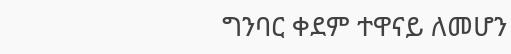ግንባር ቀደም ተዋናይ ለመሆን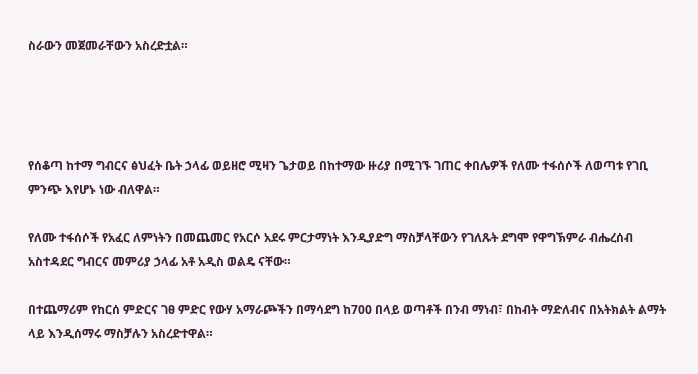ስራውን መጀመራቸውን አስረድቷል።




የሰቆጣ ከተማ ግብርና ፅህፈት ቤት ኃላፊ ወይዘሮ ሚዛን ጌታወይ በከተማው ዙሪያ በሚገኙ ገጠር ቀበሌዎች የለሙ ተፋሰሶች ለወጣቱ የገቢ ምንጭ እየሆኑ ነው ብለዋል።

የለሙ ተፋሰሶች የአፈር ለምነትን በመጨመር የአርሶ አደሩ ምርታማነት እንዲያድግ ማስቻላቸውን የገለጹት ደግሞ የዋግኽምራ ብሔረሰብ አስተዳደር ግብርና መምሪያ ኃላፊ አቶ አዲስ ወልዴ ናቸው።

በተጨማሪም የከርሰ ምድርና ገፀ ምድር የውሃ አማራጮችን በማሳደግ ከ700 በላይ ወጣቶች በንብ ማነብ፣ በከብት ማድለብና በአትክልት ልማት ላይ እንዲሰማሩ ማስቻሉን አስረድተዋል።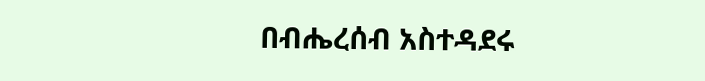በብሔረሰብ አስተዳደሩ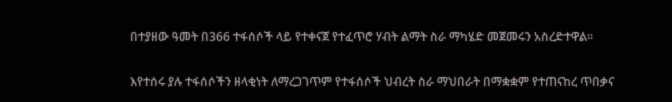በተያዘው ዓመት በ366 ተፋሰሶች ላይ የተቀናጀ የተፈጥሮ ሃብት ልማት ስራ ማካሄድ መጀመሩን አስረድተዋል።

እየተሰሩ ያሉ ተፋሰሶችን ዘላቂነት ለማረጋገጥም የተፋሰሶች ህብረት ስራ ማህበራት በማቋቋም የተጠናከረ ጥበቃና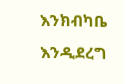እንክብካቤ እንዲደረግ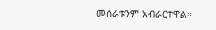መሰራቱንም አብራርተዋል።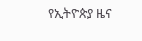የኢትዮጵያ ዜና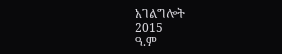አገልግሎት
2015
ዓ.ም